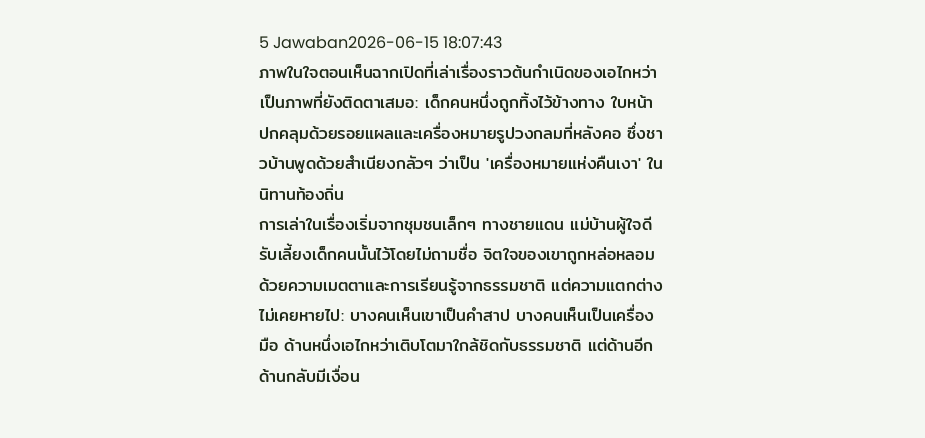5 Jawaban2026-06-15 18:07:43
ภาพในใจตอนเห็นฉากเปิดที่เล่าเรื่องราวต้นกำเนิดของเอไกหว่าเป็นภาพที่ยังติดตาเสมอ: เด็กคนหนึ่งถูกทิ้งไว้ข้างทาง ใบหน้าปกคลุมด้วยรอยแผลและเครื่องหมายรูปวงกลมที่หลังคอ ซึ่งชาวบ้านพูดด้วยสำเนียงกลัวๆ ว่าเป็น 'เครื่องหมายแห่งคืนเงา' ในนิทานท้องถิ่น
การเล่าในเรื่องเริ่มจากชุมชนเล็กๆ ทางชายแดน แม่บ้านผู้ใจดีรับเลี้ยงเด็กคนนั้นไว้โดยไม่ถามชื่อ จิตใจของเขาถูกหล่อหลอมด้วยความเมตตาและการเรียนรู้จากธรรมชาติ แต่ความแตกต่างไม่เคยหายไป: บางคนเห็นเขาเป็นคำสาป บางคนเห็นเป็นเครื่องมือ ด้านหนึ่งเอไกหว่าเติบโตมาใกล้ชิดกับธรรมชาติ แต่ด้านอีกด้านกลับมีเงื่อน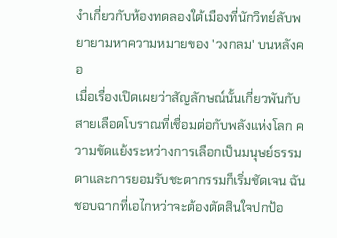งำเกี่ยวกับห้องทดลองใต้เมืองที่นักวิทย์ลับพยายามหาความหมายของ 'วงกลม' บนหลังคอ
เมื่อเรื่องเปิดเผยว่าสัญลักษณ์นั้นเกี่ยวพันกับสายเลือดโบราณที่เชื่อมต่อกับพลังแห่งโลก ความขัดแย้งระหว่างการเลือกเป็นมนุษย์ธรรมดาและการยอมรับชะตากรรมก็เริ่มชัดเจน ฉันชอบฉากที่เอไกหว่าจะต้องตัดสินใจปกป้อ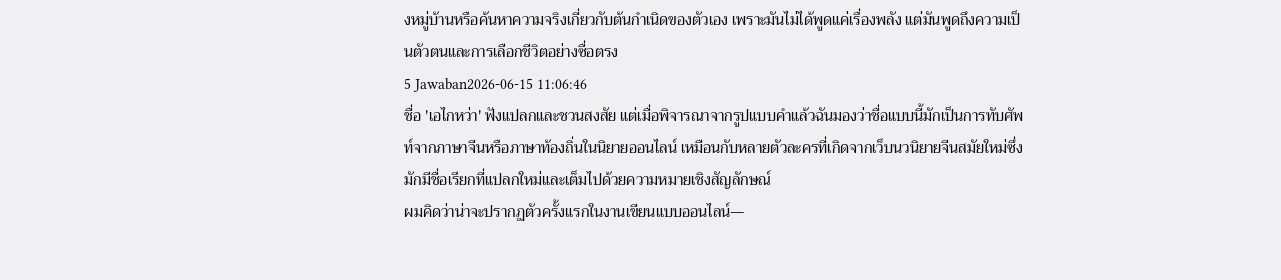งหมู่บ้านหรือค้นหาความจริงเกี่ยวกับต้นกำเนิดของตัวเอง เพราะมันไม่ได้พูดแค่เรื่องพลัง แต่มันพูดถึงความเป็นตัวตนและการเลือกชีวิตอย่างซื่อตรง
5 Jawaban2026-06-15 11:06:46
ชื่อ 'เอไกหว่า' ฟังแปลกและชวนสงสัย แต่เมื่อพิจารณาจากรูปแบบคำแล้วฉันมองว่าชื่อแบบนี้มักเป็นการทับศัพท์จากภาษาจีนหรือภาษาท้องถิ่นในนิยายออนไลน์ เหมือนกับหลายตัวละครที่เกิดจากเว็บนวนิยายจีนสมัยใหม่ซึ่งมักมีชื่อเรียกที่แปลกใหม่และเต็มไปด้วยความหมายเชิงสัญลักษณ์
ผมคิดว่าน่าจะปรากฏตัวครั้งแรกในงานเขียนแบบออนไลน์—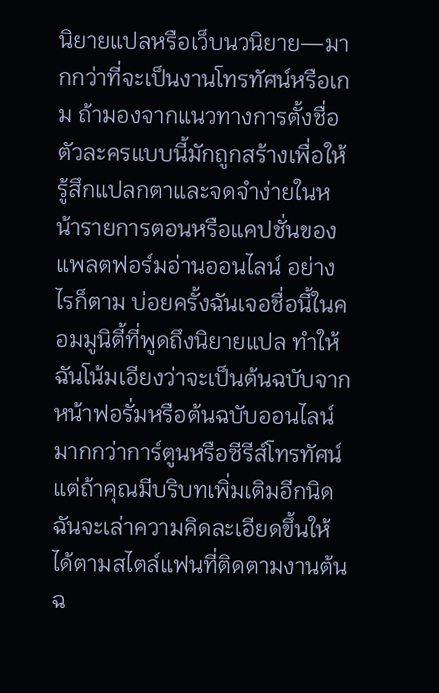นิยายแปลหรือเว็บนวนิยาย—มากกว่าที่จะเป็นงานโทรทัศน์หรือเกม ถ้ามองจากแนวทางการตั้งชื่อ ตัวละครแบบนี้มักถูกสร้างเพื่อให้รู้สึกแปลกตาและจดจำง่ายในหน้ารายการตอนหรือแคปชั่นของแพลตฟอร์มอ่านออนไลน์ อย่างไรก็ตาม บ่อยครั้งฉันเจอชื่อนี้ในคอมมูนิตี้ที่พูดถึงนิยายแปล ทำให้ฉันโน้มเอียงว่าจะเป็นต้นฉบับจากหน้าฟอรั่มหรือต้นฉบับออนไลน์มากกว่าการ์ตูนหรือซีรีส์โทรทัศน์ แต่ถ้าคุณมีบริบทเพิ่มเติมอีกนิด ฉันจะเล่าความคิดละเอียดขึ้นให้ได้ตามสไตล์แฟนที่ติดตามงานต้นฉ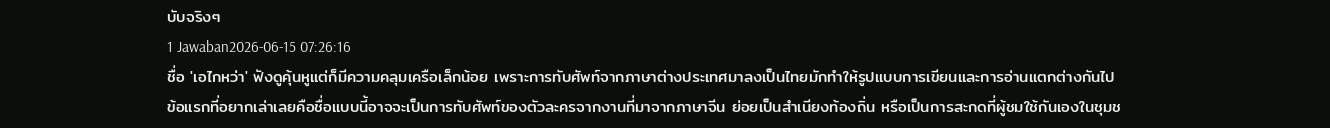บับจริงๆ
1 Jawaban2026-06-15 07:26:16
ชื่อ 'เอไกหว่า' ฟังดูคุ้นหูแต่ก็มีความคลุมเครือเล็กน้อย เพราะการทับศัพท์จากภาษาต่างประเทศมาลงเป็นไทยมักทำให้รูปแบบการเขียนและการอ่านแตกต่างกันไป ข้อแรกที่อยากเล่าเลยคือชื่อแบบนี้อาจจะเป็นการทับศัพท์ของตัวละครจากงานที่มาจากภาษาจีน ย่อยเป็นสำเนียงท้องถิ่น หรือเป็นการสะกดที่ผู้ชมใช้กันเองในชุมช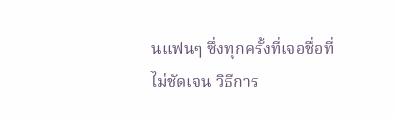นแฟนๆ ซึ่งทุกครั้งที่เจอชื่อที่ไม่ชัดเจน วิธีการ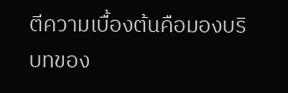ตีความเบื้องต้นคือมองบริบทของ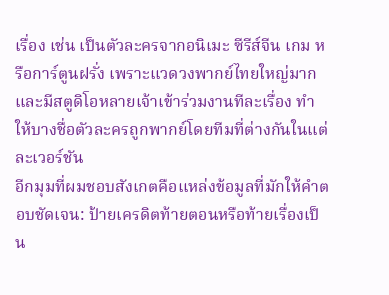เรื่อง เช่น เป็นตัวละครจากอนิเมะ ซีรีส์จีน เกม หรือการ์ตูนฝรั่ง เพราะแวดวงพากย์ไทยใหญ่มากและมีสตูดิโอหลายเจ้าเข้าร่วมงานทีละเรื่อง ทำให้บางชื่อตัวละครถูกพากย์โดยทีมที่ต่างกันในแต่ละเวอร์ชัน
อีกมุมที่ผมชอบสังเกตคือแหล่งข้อมูลที่มักให้คำตอบชัดเจน: ป้ายเครดิตท้ายตอนหรือท้ายเรื่องเป็น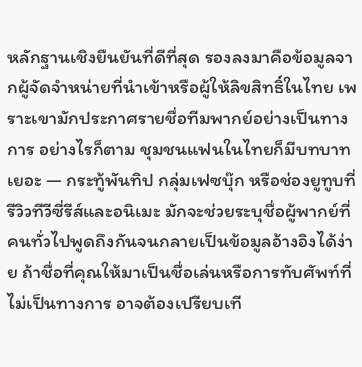หลักฐานเชิงยืนยันที่ดีที่สุด รองลงมาคือข้อมูลจากผู้จัดจำหน่ายที่นำเข้าหรือผู้ให้ลิขสิทธิ์ในไทย เพราะเขามักประกาศรายชื่อทีมพากย์อย่างเป็นทางการ อย่างไรก็ตาม ชุมชนแฟนในไทยก็มีบทบาทเยอะ — กระทู้พันทิป กลุ่มเฟซบุ๊ก หรือช่องยูทูบที่รีวิวทีวีซี่รีส์และอนิเมะ มักจะช่วยระบุชื่อผู้พากย์ที่คนทั่วไปพูดถึงกันจนกลายเป็นข้อมูลอ้างอิงได้ง่าย ถ้าชื่อที่คุณให้มาเป็นชื่อเล่นหรือการทับศัพท์ที่ไม่เป็นทางการ อาจต้องเปรียบเที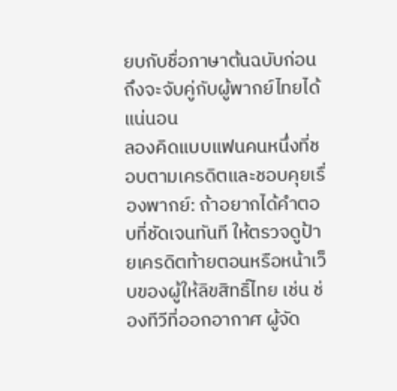ยบกับชื่อภาษาต้นฉบับก่อนถึงจะจับคู่กับผู้พากย์ไทยได้แน่นอน
ลองคิดแบบแฟนคนหนึ่งที่ชอบตามเครดิตและชอบคุยเรื่องพากย์: ถ้าอยากได้คำตอบที่ชัดเจนทันที ให้ตรวจดูป้ายเครดิตท้ายตอนหรือหน้าเว็บของผู้ให้ลิขสิทธิ์ไทย เช่น ช่องทีวีที่ออกอากาศ ผู้จัด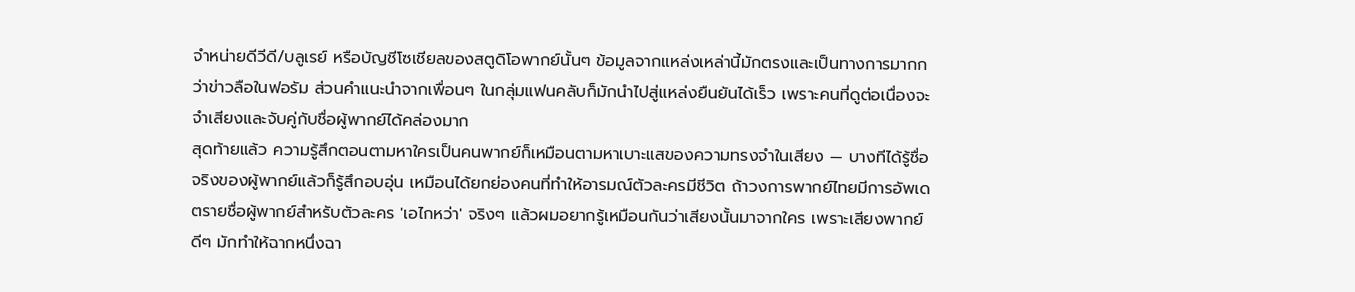จำหน่ายดีวีดี/บลูเรย์ หรือบัญชีโซเชียลของสตูดิโอพากย์นั้นๆ ข้อมูลจากแหล่งเหล่านี้มักตรงและเป็นทางการมากกว่าข่าวลือในฟอรัม ส่วนคำแนะนำจากเพื่อนๆ ในกลุ่มแฟนคลับก็มักนำไปสู่แหล่งยืนยันได้เร็ว เพราะคนที่ดูต่อเนื่องจะจำเสียงและจับคู่กับชื่อผู้พากย์ได้คล่องมาก
สุดท้ายแล้ว ความรู้สึกตอนตามหาใครเป็นคนพากย์ก็เหมือนตามหาเบาะแสของความทรงจำในเสียง — บางทีได้รู้ชื่อจริงของผู้พากย์แล้วก็รู้สึกอบอุ่น เหมือนได้ยกย่องคนที่ทำให้อารมณ์ตัวละครมีชีวิต ถ้าวงการพากย์ไทยมีการอัพเดตรายชื่อผู้พากย์สำหรับตัวละคร 'เอไกหว่า' จริงๆ แล้วผมอยากรู้เหมือนกันว่าเสียงนั้นมาจากใคร เพราะเสียงพากย์ดีๆ มักทำให้ฉากหนึ่งฉา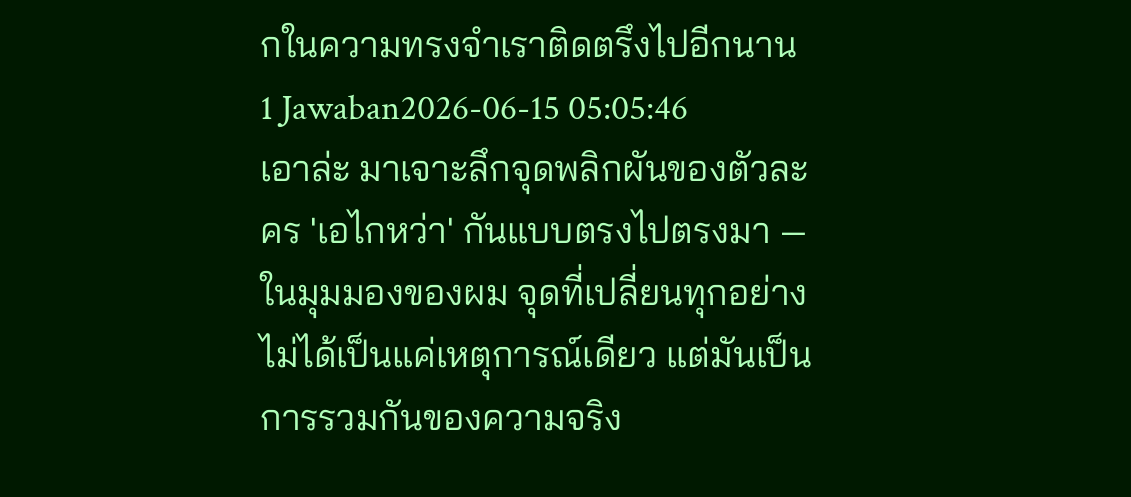กในความทรงจำเราติดตรึงไปอีกนาน
1 Jawaban2026-06-15 05:05:46
เอาล่ะ มาเจาะลึกจุดพลิกผันของตัวละคร 'เอไกหว่า' กันแบบตรงไปตรงมา — ในมุมมองของผม จุดที่เปลี่ยนทุกอย่างไม่ได้เป็นแค่เหตุการณ์เดียว แต่มันเป็นการรวมกันของความจริง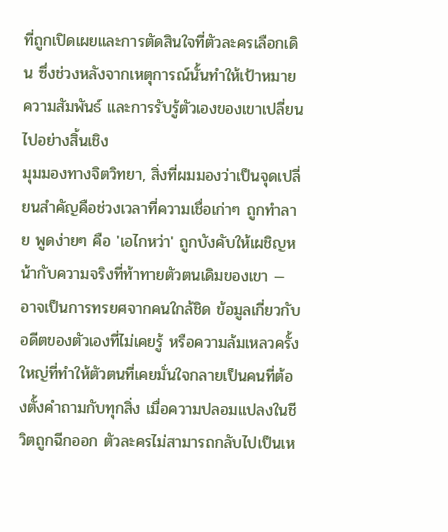ที่ถูกเปิดเผยและการตัดสินใจที่ตัวละครเลือกเดิน ซึ่งช่วงหลังจากเหตุการณ์นั้นทำให้เป้าหมาย ความสัมพันธ์ และการรับรู้ตัวเองของเขาเปลี่ยนไปอย่างสิ้นเชิง
มุมมองทางจิตวิทยา, สิ่งที่ผมมองว่าเป็นจุดเปลี่ยนสำคัญคือช่วงเวลาที่ความเชื่อเก่าๆ ถูกทำลาย พูดง่ายๆ คือ 'เอไกหว่า' ถูกบังคับให้เผชิญหน้ากับความจริงที่ท้าทายตัวตนเดิมของเขา — อาจเป็นการทรยศจากคนใกล้ชิด ข้อมูลเกี่ยวกับอดีตของตัวเองที่ไม่เคยรู้ หรือความล้มเหลวครั้งใหญ่ที่ทำให้ตัวตนที่เคยมั่นใจกลายเป็นคนที่ต้องตั้งคำถามกับทุกสิ่ง เมื่อความปลอมแปลงในชีวิตถูกฉีกออก ตัวละครไม่สามารถกลับไปเป็นเห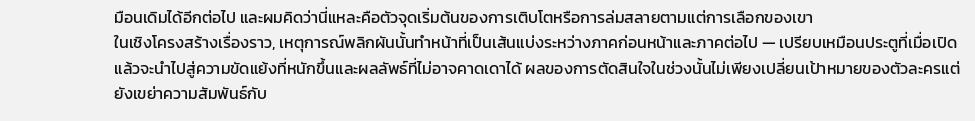มือนเดิมได้อีกต่อไป และผมคิดว่านี่แหละคือตัวจุดเริ่มต้นของการเติบโตหรือการล่มสลายตามแต่การเลือกของเขา
ในเชิงโครงสร้างเรื่องราว, เหตุการณ์พลิกผันนั้นทำหน้าที่เป็นเส้นแบ่งระหว่างภาคก่อนหน้าและภาคต่อไป — เปรียบเหมือนประตูที่เมื่อเปิดแล้วจะนำไปสู่ความขัดแย้งที่หนักขึ้นและผลลัพธ์ที่ไม่อาจคาดเดาได้ ผลของการตัดสินใจในช่วงนั้นไม่เพียงเปลี่ยนเป้าหมายของตัวละครแต่ยังเขย่าความสัมพันธ์กับ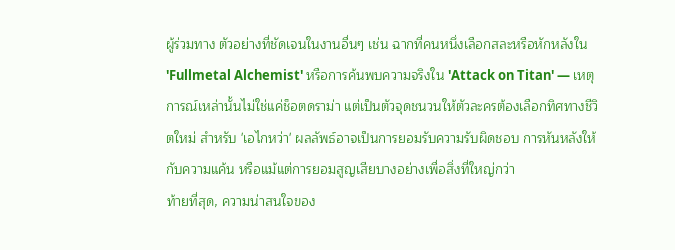ผู้ร่วมทาง ตัวอย่างที่ชัดเจนในงานอื่นๆ เช่น ฉากที่คนหนึ่งเลือกสละหรือหักหลังใน 'Fullmetal Alchemist' หรือการค้นพบความจริงใน 'Attack on Titan' — เหตุการณ์เหล่านั้นไม่ใช่แค่ช็อตดราม่า แต่เป็นตัวจุดชนวนให้ตัวละครต้องเลือกทิศทางชีวิตใหม่ สำหรับ 'เอไกหว่า' ผลลัพธ์อาจเป็นการยอมรับความรับผิดชอบ การหันหลังให้กับความแค้น หรือแม้แต่การยอมสูญเสียบางอย่างเพื่อสิ่งที่ใหญ่กว่า
ท้ายที่สุด, ความน่าสนใจของ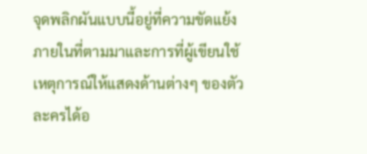จุดพลิกผันแบบนี้อยู่ที่ความขัดแย้งภายในที่ตามมาและการที่ผู้เขียนใช้เหตุการณ์ให้แสดงด้านต่างๆ ของตัวละครได้อ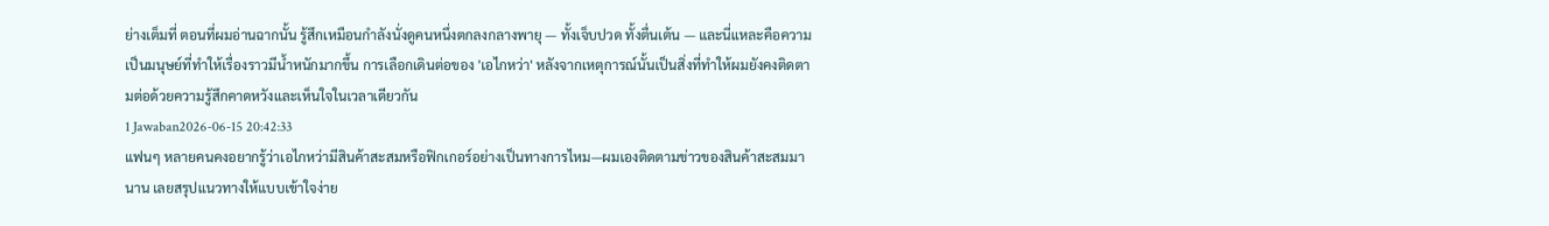ย่างเต็มที่ ตอนที่ผมอ่านฉากนั้น รู้สึกเหมือนกำลังนั่งดูคนหนึ่งตกลงกลางพายุ — ทั้งเจ็บปวด ทั้งตื่นเต้น — และนี่แหละคือความเป็นมนุษย์ที่ทำให้เรื่องราวมีน้ำหนักมากขึ้น การเลือกเดินต่อของ 'เอไกหว่า' หลังจากเหตุการณ์นั้นเป็นสิ่งที่ทำให้ผมยังคงติดตามต่อด้วยความรู้สึกคาดหวังและเห็นใจในเวลาเดียวกัน
1 Jawaban2026-06-15 20:42:33
แฟนๆ หลายคนคงอยากรู้ว่าเอไกหว่ามีสินค้าสะสมหรือฟิกเกอร์อย่างเป็นทางการไหม—ผมเองติดตามข่าวของสินค้าสะสมมานาน เลยสรุปแนวทางให้แบบเข้าใจง่าย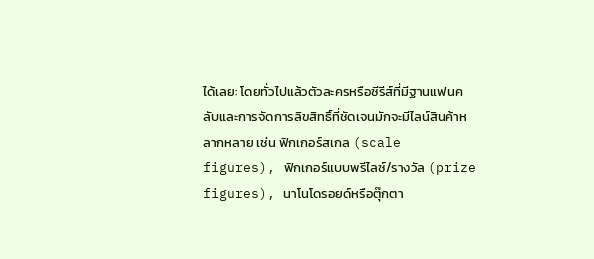ได้เลย: โดยทั่วไปแล้วตัวละครหรือซีรีส์ที่มีฐานแฟนคลับและการจัดการลิขสิทธิ์ที่ชัดเจนมักจะมีไลน์สินค้าหลากหลาย เช่น ฟิกเกอร์สเกล (scale figures), ฟิกเกอร์แบบพรีไลซ์/รางวัล (prize figures), นาโนโดรอยด์หรือตุ๊กตา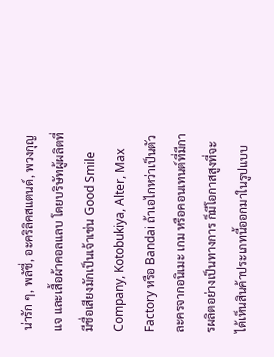น่ารัก ๆ, พลัชี่, อะคริลิคสแตนด์, พวงกุญแจ และเสื้อผ้าคอลแลบ โดยบริษัทผู้ผลิตที่มีชื่อเสียงมักเป็นเจ้าเช่น Good Smile Company, Kotobukiya, Alter, Max Factory หรือ Bandai ถ้าเอไกหว่าเป็นตัวละครจากอนิเมะ เกม หรือคอนเทนต์ที่มีการผลิตอย่างเป็นทางการ ก็มีโอกาสสูงที่จะได้เห็นสินค้าประเภทนี้ออกมาในรูปแบบ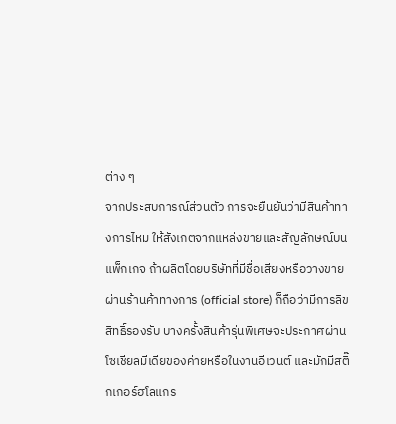ต่าง ๆ
จากประสบการณ์ส่วนตัว การจะยืนยันว่ามีสินค้าทางการไหม ให้สังเกตจากแหล่งขายและสัญลักษณ์บนแพ็กเกจ ถ้าผลิตโดยบริษัทที่มีชื่อเสียงหรือวางขายผ่านร้านค้าทางการ (official store) ก็ถือว่ามีการลิขสิทธิ์รองรับ บางครั้งสินค้ารุ่นพิเศษจะประกาศผ่านโซเชียลมีเดียของค่ายหรือในงานอีเวนต์ และมักมีสติ๊กเกอร์ฮโลแกร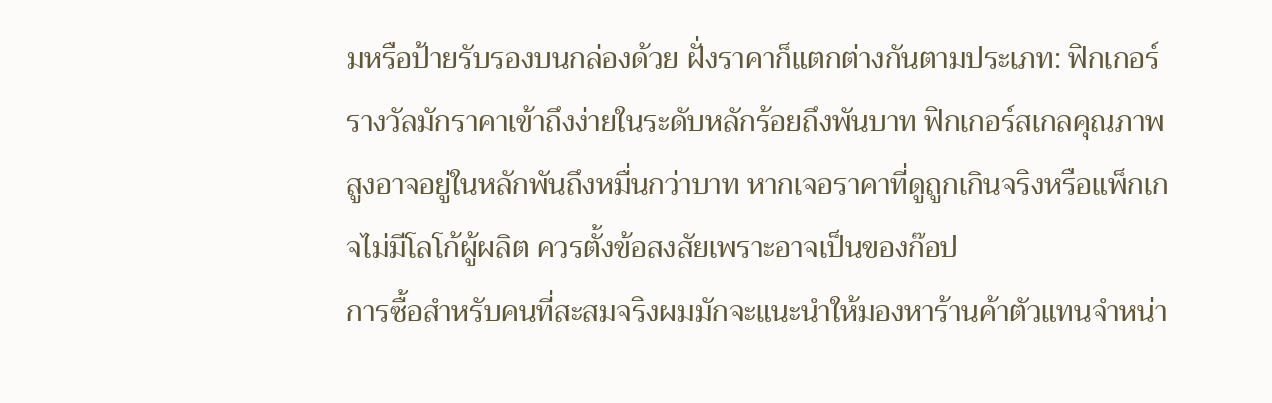มหรือป้ายรับรองบนกล่องด้วย ฝั่งราคาก็แตกต่างกันตามประเภท: ฟิกเกอร์รางวัลมักราคาเข้าถึงง่ายในระดับหลักร้อยถึงพันบาท ฟิกเกอร์สเกลคุณภาพสูงอาจอยู่ในหลักพันถึงหมื่นกว่าบาท หากเจอราคาที่ดูถูกเกินจริงหรือแพ็กเกจไม่มีโลโก้ผู้ผลิต ควรตั้งข้อสงสัยเพราะอาจเป็นของก๊อป
การซื้อสำหรับคนที่สะสมจริงผมมักจะแนะนำให้มองหาร้านค้าตัวแทนจำหน่า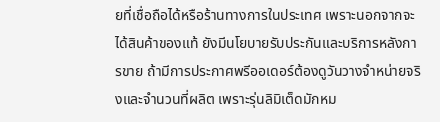ยที่เชื่อถือได้หรือร้านทางการในประเทศ เพราะนอกจากจะได้สินค้าของแท้ ยังมีนโยบายรับประกันและบริการหลังการขาย ถ้ามีการประกาศพรีออเดอร์ต้องดูวันวางจำหน่ายจริงและจำนวนที่ผลิต เพราะรุ่นลิมิเต็ดมักหม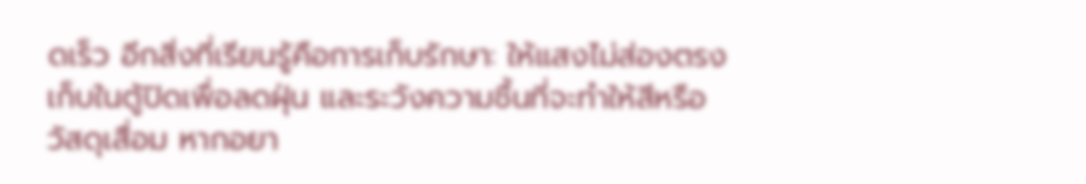ดเร็ว อีกสิ่งที่เรียนรู้คือการเก็บรักษา: ให้แสงไม่ส่องตรง เก็บในตู้ปิดเพื่อลดฝุ่น และระวังความชื้นที่จะทำให้สีหรือวัสดุเสื่อม หากอยา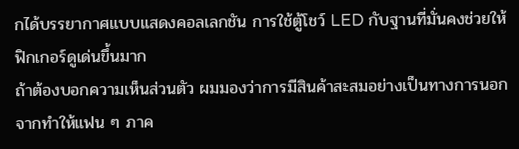กได้บรรยากาศแบบแสดงคอลเลกชัน การใช้ตู้โชว์ LED กับฐานที่มั่นคงช่วยให้ฟิกเกอร์ดูเด่นขึ้นมาก
ถ้าต้องบอกความเห็นส่วนตัว ผมมองว่าการมีสินค้าสะสมอย่างเป็นทางการนอกจากทำให้แฟน ๆ ภาค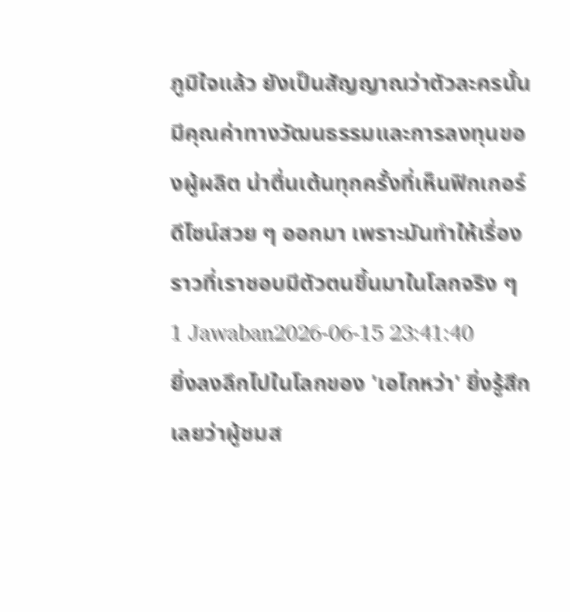ภูมิใจแล้ว ยังเป็นสัญญาณว่าตัวละครนั้นมีคุณค่าทางวัฒนธรรมและการลงทุนของผู้ผลิต น่าตื่นเต้นทุกครั้งที่เห็นฟิกเกอร์ดีไซน์สวย ๆ ออกมา เพราะมันทำให้เรื่องราวที่เราชอบมีตัวตนขึ้นมาในโลกจริง ๆ
1 Jawaban2026-06-15 23:41:40
ยิ่งลงลึกไปในโลกของ 'เอไกหว่า' ยิ่งรู้สึกเลยว่าผู้ชมส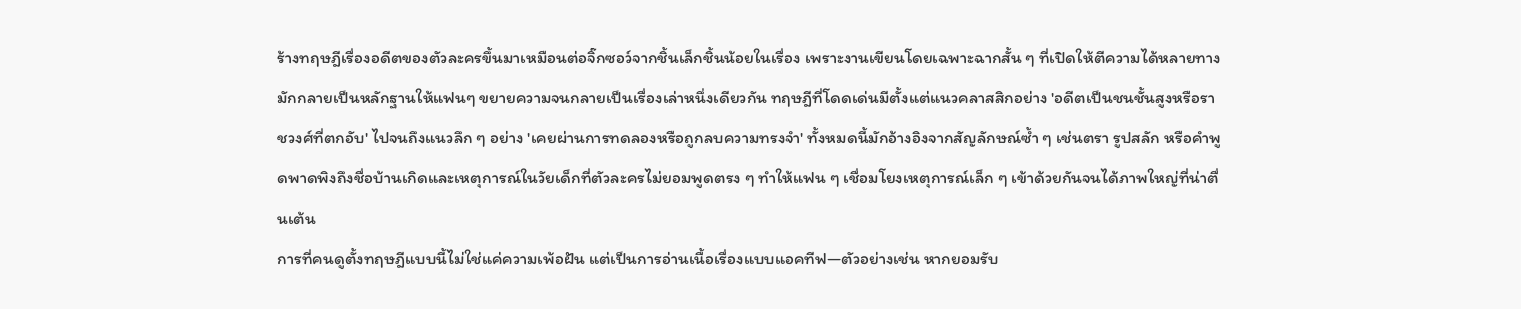ร้างทฤษฎีเรื่องอดีตของตัวละครขึ้นมาเหมือนต่อจิ๊กซอว์จากชิ้นเล็กชิ้นน้อยในเรื่อง เพราะงานเขียนโดยเฉพาะฉากสั้น ๆ ที่เปิดให้ตีความได้หลายทาง มักกลายเป็นหลักฐานให้แฟนๆ ขยายความจนกลายเป็นเรื่องเล่าหนึ่งเดียวกัน ทฤษฎีที่โดดเด่นมีตั้งแต่แนวคลาสสิกอย่าง 'อดีตเป็นชนชั้นสูงหรือราชวงศ์ที่ตกอับ' ไปจนถึงแนวลึก ๆ อย่าง 'เคยผ่านการทดลองหรือถูกลบความทรงจำ' ทั้งหมดนี้มักอ้างอิงจากสัญลักษณ์ซ้ำ ๆ เช่นตรา รูปสลัก หรือคำพูดพาดพิงถึงชื่อบ้านเกิดและเหตุการณ์ในวัยเด็กที่ตัวละครไม่ยอมพูดตรง ๆ ทำให้แฟน ๆ เชื่อมโยงเหตุการณ์เล็ก ๆ เข้าด้วยกันจนได้ภาพใหญ่ที่น่าตื่นเต้น
การที่คนดูตั้งทฤษฎีแบบนี้ไม่ใช่แค่ความเพ้อฝัน แต่เป็นการอ่านเนื้อเรื่องแบบแอคทีฟ—ตัวอย่างเช่น หากยอมรับ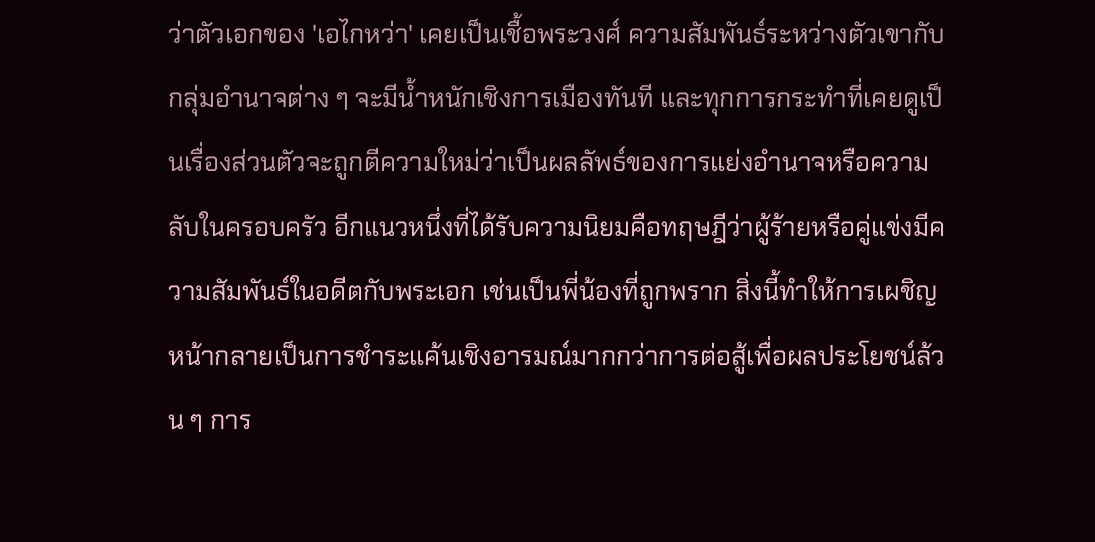ว่าตัวเอกของ 'เอไกหว่า' เคยเป็นเชื้อพระวงศ์ ความสัมพันธ์ระหว่างตัวเขากับกลุ่มอำนาจต่าง ๆ จะมีน้ำหนักเชิงการเมืองทันที และทุกการกระทำที่เคยดูเป็นเรื่องส่วนตัวจะถูกตีความใหม่ว่าเป็นผลลัพธ์ของการแย่งอำนาจหรือความลับในครอบครัว อีกแนวหนึ่งที่ได้รับความนิยมคือทฤษฎีว่าผู้ร้ายหรือคู่แข่งมีความสัมพันธ์ในอดีตกับพระเอก เช่นเป็นพี่น้องที่ถูกพราก สิ่งนี้ทำให้การเผชิญหน้ากลายเป็นการชำระแค้นเชิงอารมณ์มากกว่าการต่อสู้เพื่อผลประโยชน์ล้วน ๆ การ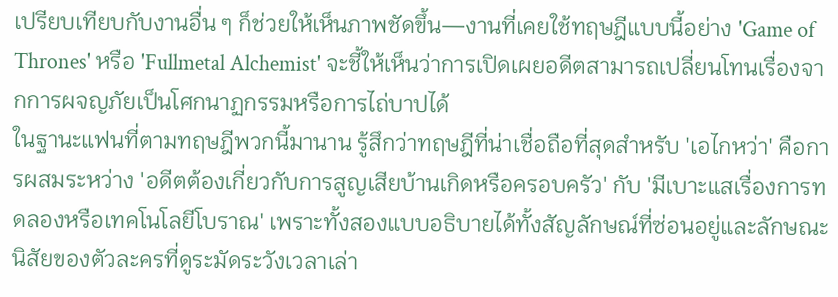เปรียบเทียบกับงานอื่น ๆ ก็ช่วยให้เห็นภาพชัดขึ้น—งานที่เคยใช้ทฤษฎีแบบนี้อย่าง 'Game of Thrones' หรือ 'Fullmetal Alchemist' จะชี้ให้เห็นว่าการเปิดเผยอดีตสามารถเปลี่ยนโทนเรื่องจากการผจญภัยเป็นโศกนาฏกรรมหรือการไถ่บาปได้
ในฐานะแฟนที่ตามทฤษฎีพวกนี้มานาน รู้สึกว่าทฤษฎีที่น่าเชื่อถือที่สุดสำหรับ 'เอไกหว่า' คือการผสมระหว่าง 'อดีตต้องเกี่ยวกับการสูญเสียบ้านเกิดหรือครอบครัว' กับ 'มีเบาะแสเรื่องการทดลองหรือเทคโนโลยีโบราณ' เพราะทั้งสองแบบอธิบายได้ทั้งสัญลักษณ์ที่ซ่อนอยู่และลักษณะนิสัยของตัวละครที่ดูระมัดระวังเวลาเล่า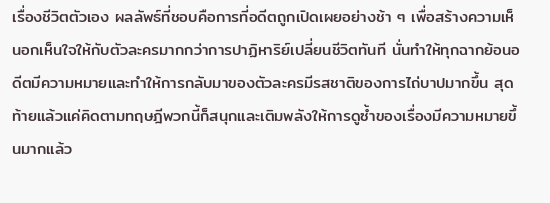เรื่องชีวิตตัวเอง ผลลัพธ์ที่ชอบคือการที่อดีตถูกเปิดเผยอย่างช้า ๆ เพื่อสร้างความเห็นอกเห็นใจให้กับตัวละครมากกว่าการปาฏิหาริย์เปลี่ยนชีวิตทันที นั่นทำให้ทุกฉากย้อนอดีตมีความหมายและทำให้การกลับมาของตัวละครมีรสชาติของการไถ่บาปมากขึ้น สุดท้ายแล้วแค่คิดตามทฤษฎีพวกนี้ก็สนุกและเติมพลังให้การดูซ้ำของเรื่องมีความหมายขึ้นมากแล้ว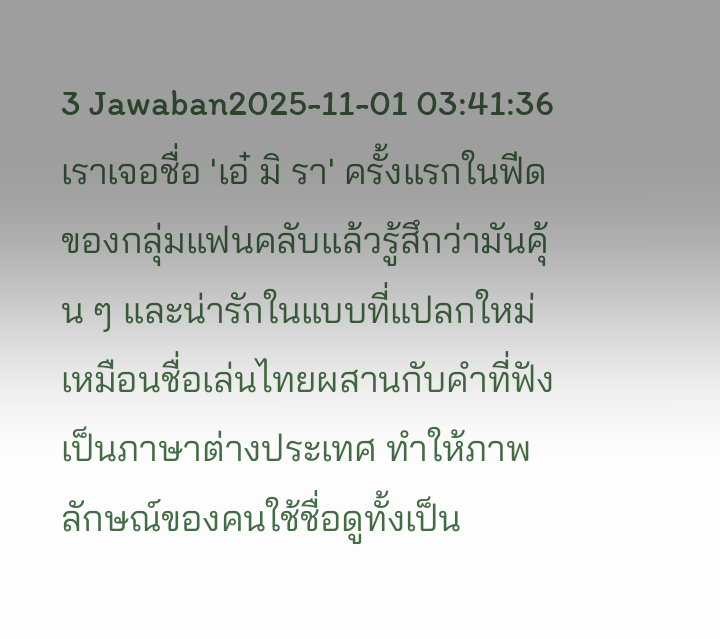3 Jawaban2025-11-01 03:41:36
เราเจอชื่อ 'เอ๋ มิ รา' ครั้งแรกในฟีดของกลุ่มแฟนคลับแล้วรู้สึกว่ามันคุ้น ๆ และน่ารักในแบบที่แปลกใหม่ เหมือนชื่อเล่นไทยผสานกับคำที่ฟังเป็นภาษาต่างประเทศ ทำให้ภาพลักษณ์ของคนใช้ชื่อดูทั้งเป็น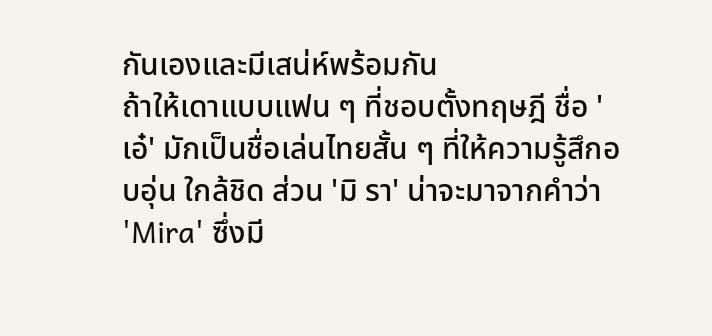กันเองและมีเสน่ห์พร้อมกัน
ถ้าให้เดาแบบแฟน ๆ ที่ชอบตั้งทฤษฎี ชื่อ 'เอ๋' มักเป็นชื่อเล่นไทยสั้น ๆ ที่ให้ความรู้สึกอบอุ่น ใกล้ชิด ส่วน 'มิ รา' น่าจะมาจากคำว่า 'Mira' ซึ่งมี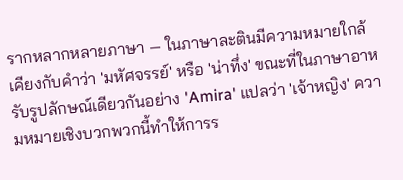รากหลากหลายภาษา — ในภาษาละตินมีความหมายใกล้เคียงกับคำว่า 'มหัศจรรย์' หรือ 'น่าทึ่ง' ขณะที่ในภาษาอาหรับรูปลักษณ์เดียวกันอย่าง 'Amira' แปลว่า 'เจ้าหญิง' ความหมายเชิงบวกพวกนี้ทำให้การร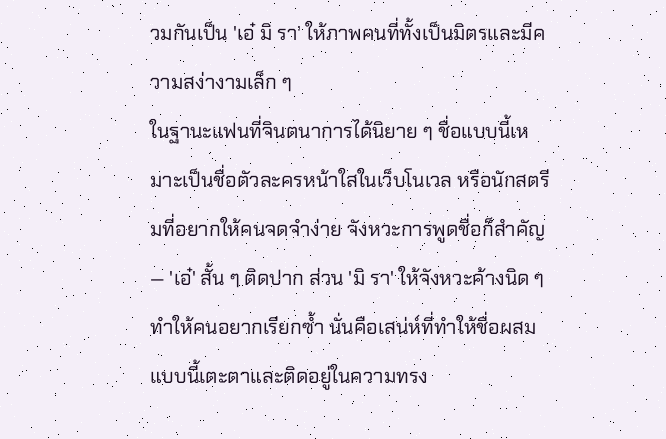วมกันเป็น 'เอ๋ มิ รา' ให้ภาพคนที่ทั้งเป็นมิตรและมีความสง่างามเล็ก ๆ
ในฐานะแฟนที่จินตนาการได้นิยาย ๆ ชื่อแบบนี้เหมาะเป็นชื่อตัวละครหน้าใสในเว็บโนเวล หรือนักสตรีมที่อยากให้คนจดจำง่าย จังหวะการพูดชื่อก็สำคัญ — 'เอ๋' สั้น ๆ ติดปาก ส่วน 'มิ รา' ให้จังหวะค้างนิด ๆ ทำให้คนอยากเรียกซ้ำ นั่นคือเสน่ห์ที่ทำให้ชื่อผสมแบบนี้เตะตาและติดอยู่ในความทรง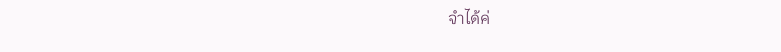จำได้ค่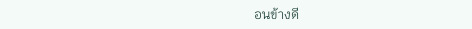อนข้างดี